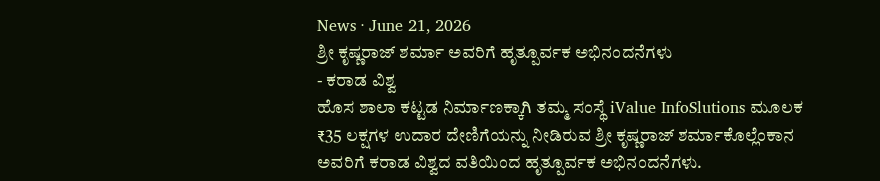News · June 21, 2026
ಶ್ರೀ ಕೃಷ್ಣರಾಜ್ ಶರ್ಮಾ ಅವರಿಗೆ ಹೃತ್ಪೂರ್ವಕ ಅಭಿನಂದನೆಗಳು
- ಕರಾಡ ವಿಶ್ವ
ಹೊಸ ಶಾಲಾ ಕಟ್ಟಡ ನಿರ್ಮಾಣಕ್ಕಾಗಿ ತಮ್ಮ ಸಂಸ್ಥೆ iValue InfoSlutions ಮೂಲಕ ₹35 ಲಕ್ಷಗಳ ಉದಾರ ದೇಣಿಗೆಯನ್ನು ನೀಡಿರುವ ಶ್ರೀ ಕೃಷ್ಣರಾಜ್ ಶರ್ಮಾಕೊಲ್ಲೆಂಕಾನ ಅವರಿಗೆ ಕರಾಡ ವಿಶ್ವದ ವತಿಯಿಂದ ಹೃತ್ಪೂರ್ವಕ ಅಭಿನಂದನೆಗಳು.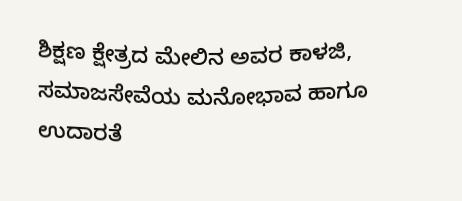ಶಿಕ್ಷಣ ಕ್ಷೇತ್ರದ ಮೇಲಿನ ಅವರ ಕಾಳಜಿ, ಸಮಾಜಸೇವೆಯ ಮನೋಭಾವ ಹಾಗೂ ಉದಾರತೆ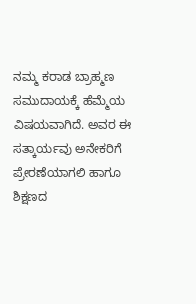ನಮ್ಮ ಕರಾಡ ಬ್ರಾಹ್ಮಣ ಸಮುದಾಯಕ್ಕೆ ಹೆಮ್ಮೆಯ ವಿಷಯವಾಗಿದೆ. ಅವರ ಈ ಸತ್ಕಾರ್ಯವು ಅನೇಕರಿಗೆ ಪ್ರೇರಣೆಯಾಗಲಿ ಹಾಗೂ ಶಿಕ್ಷಣದ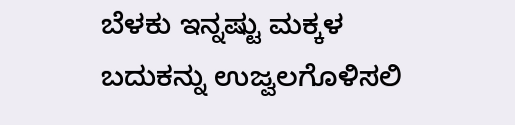ಬೆಳಕು ಇನ್ನಷ್ಟು ಮಕ್ಕಳ ಬದುಕನ್ನು ಉಜ್ವಲಗೊಳಿಸಲಿ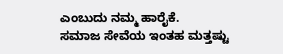ಎಂಬುದು ನಮ್ಮ ಹಾರೈಕೆ.
ಸಮಾಜ ಸೇವೆಯ ಇಂತಹ ಮತ್ತಷ್ಟು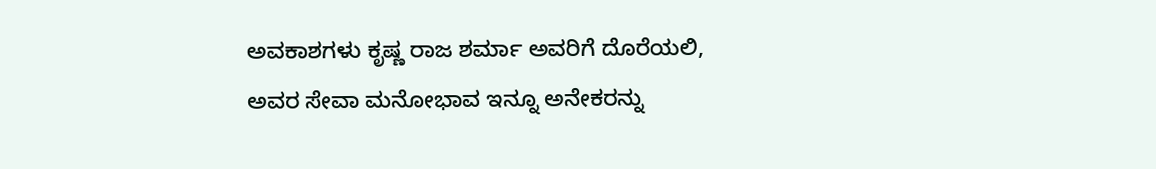ಅವಕಾಶಗಳು ಕೃಷ್ಣ ರಾಜ ಶರ್ಮಾ ಅವರಿಗೆ ದೊರೆಯಲಿ, ಅವರ ಸೇವಾ ಮನೋಭಾವ ಇನ್ನೂ ಅನೇಕರನ್ನು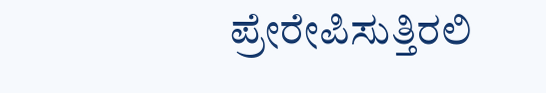ಪ್ರೇರೇಪಿಸುತ್ತಿರಲಿ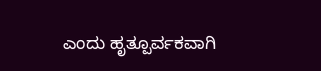ಎಂದು ಹೃತ್ಪೂರ್ವಕವಾಗಿ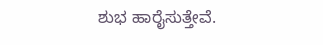ಶುಭ ಹಾರೈಸುತ್ತೇವೆ.